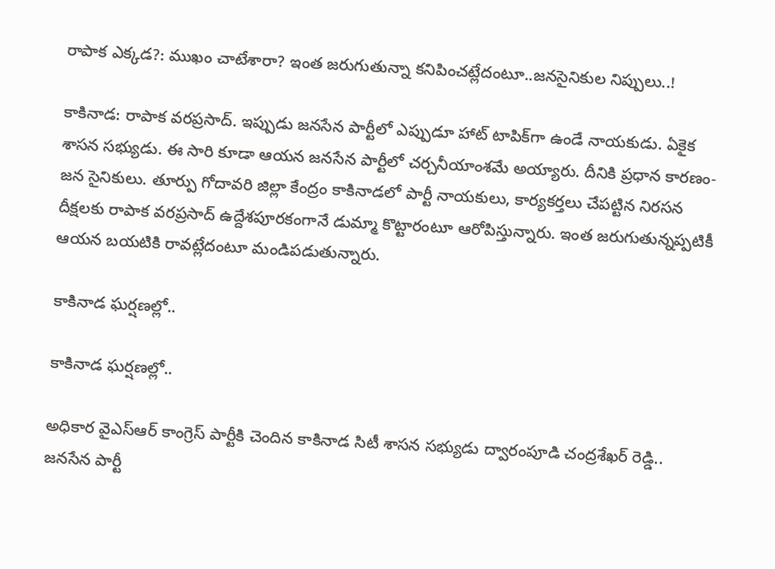రాపాక ఎక్కడ?: ముఖం చాటేశారా? ఇంత జరుగుతున్నా కనిపించట్లేదంటూ..జనసైనికుల నిప్పులు..!

కాకినాడ: రాపాక వరప్రసాద్. ఇప్పుడు జనసేన పార్టీలో ఎప్పుడూ హాట్ టాపిక్‌గా ఉండే నాయకుడు. ఏకైక శాసన సభ్యుడు. ఈ సారి కూడా ఆయన జనసేన పార్టీలో చర్చనీయాంశమే అయ్యారు. దీనికి ప్రధాన కారణం- జన సైనికులు. తూర్పు గోదావరి జిల్లా కేంద్రం కాకినాడలో పార్టీ నాయకులు, కార్యకర్తలు చేపట్టిన నిరసన దీక్షలకు రాపాక వరప్రసాద్ ఉద్దేశపూరకంగానే డుమ్మా కొట్టారంటూ ఆరోపిస్తున్నారు. ఇంత జరుగుతున్నప్పటికీ ఆయన బయటికి రావట్లేదంటూ మండిపడుతున్నారు.

కాకినాడ ఘర్షణల్లో..

కాకినాడ ఘర్షణల్లో..

అధికార వైఎస్ఆర్ కాంగ్రెస్ పార్టీకి చెందిన కాకినాడ సిటీ శాసన సభ్యుడు ద్వారంపూడి చంద్రశేఖర్ రెడ్డి.. జనసేన పార్టీ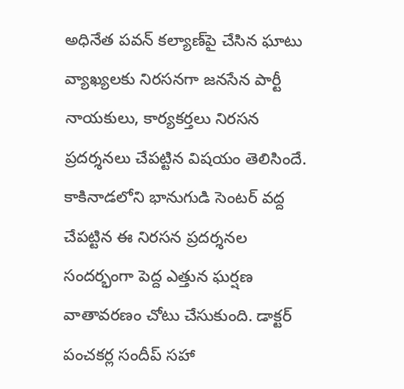అధినేత పవన్ కల్యాణ్‌పై చేసిన ఘాటు వ్యాఖ్యలకు నిరసనగా జనసేన పార్టీ నాయకులు, కార్యకర్తలు నిరసన ప్రదర్శనలు చేపట్టిన విషయం తెలిసిందే. కాకినాడలోని భానుగుడి సెంటర్ వద్ద చేపట్టిన ఈ నిరసన ప్రదర్శనల సందర్భంగా పెద్ద ఎత్తున ఘర్షణ వాతావరణం చోటు చేసుకుంది. డాక్టర్ పంచకర్ల సందీప్ సహా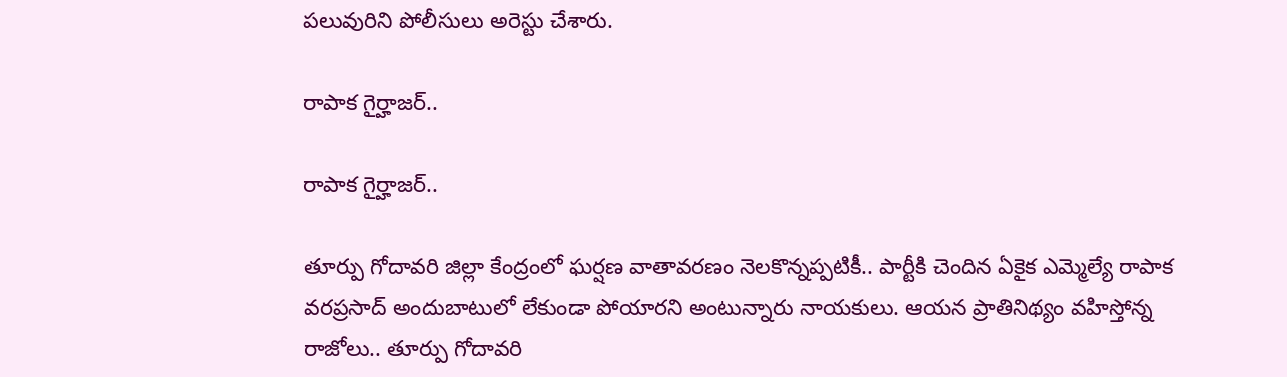పలువురిని పోలీసులు అరెస్టు చేశారు.

రాపాక గైర్హాజర్..

రాపాక గైర్హాజర్..

తూర్పు గోదావరి జిల్లా కేంద్రంలో ఘర్షణ వాతావరణం నెలకొన్నప్పటికీ.. పార్టీకి చెందిన ఏకైక ఎమ్మెల్యే రాపాక వరప్రసాద్ అందుబాటులో లేకుండా పోయారని అంటున్నారు నాయకులు. ఆయన ప్రాతినిథ్యం వహిస్తోన్న రాజోలు.. తూర్పు గోదావరి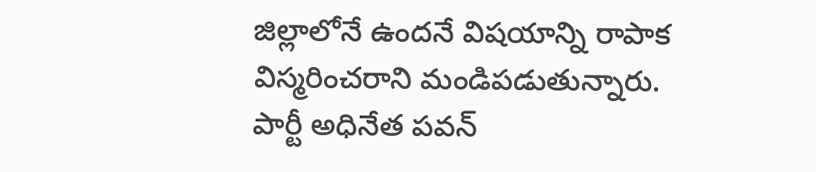జిల్లాలోనే ఉందనే విషయాన్ని రాపాక విస్మరించరాని మండిపడుతున్నారు. పార్టీ అధినేత పవన్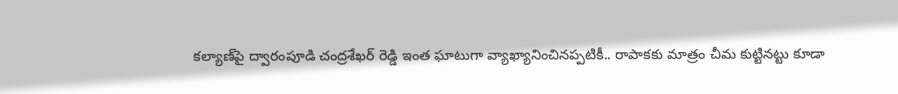కల్యాణ్‌పై ద్వారంపూడి చంద్రశేఖర్ రెడ్డి ఇంత ఘాటుగా వ్యాఖ్యానించినప్పటికీ.. రాపాకకు మాత్రం చీమ కుట్టినట్టు కూడా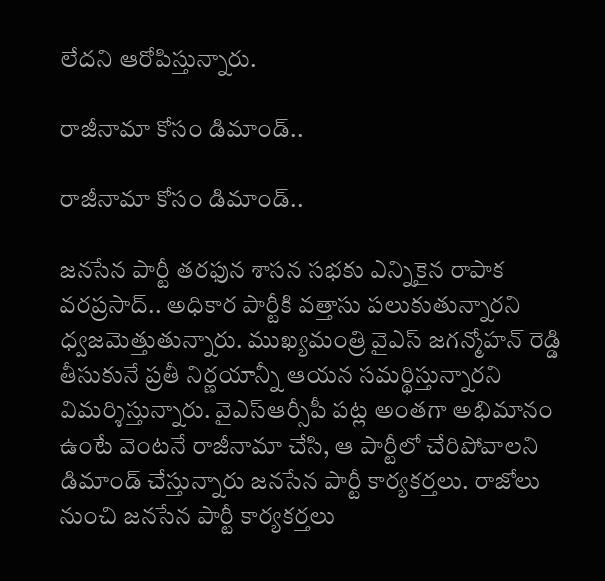లేదని ఆరోపిస్తున్నారు.

రాజీనామా కోసం డిమాండ్..

రాజీనామా కోసం డిమాండ్..

జనసేన పార్టీ తరఫున శాసన సభకు ఎన్నికైన రాపాక వరప్రసాద్.. అధికార పార్టీకి వత్తాసు పలుకుతున్నారని ధ్వజమెత్తుతున్నారు. ముఖ్యమంత్రి వైఎస్ జగన్మోహన్ రెడ్డి తీసుకునే ప్రతీ నిర్ణయాన్నీ ఆయన సమర్థిస్తున్నారని విమర్శిస్తున్నారు. వైఎస్ఆర్సీపీ పట్ల అంతగా అభిమానం ఉంటే వెంటనే రాజీనామా చేసి, ఆ పార్టీలో చేరిపోవాలని డిమాండ్ చేస్తున్నారు జనసేన పార్టీ కార్యకర్తలు. రాజోలు నుంచి జనసేన పార్టీ కార్యకర్తలు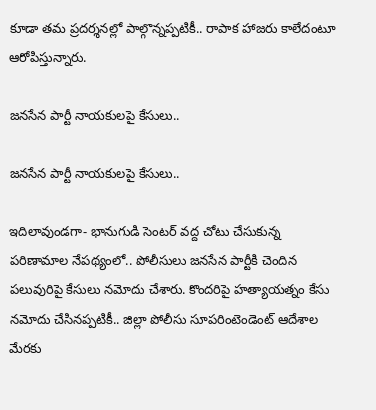కూడా తమ ప్రదర్శనల్లో పాల్గొన్నప్పటికీ.. రాపాక హాజరు కాలేదంటూ ఆరోపిస్తున్నారు.

జనసేన పార్టీ నాయకులపై కేసులు..

జనసేన పార్టీ నాయకులపై కేసులు..

ఇదిలావుండగా- భానుగుడి సెంటర్ వద్ద చోటు చేసుకున్న పరిణామాల నేపథ్యంలో.. పోలీసులు జనసేన పార్టీకి చెందిన పలువురిపై కేసులు నమోదు చేశారు. కొందరిపై హత్యాయత్నం కేసు నమోదు చేసినప్పటికీ.. జిల్లా పోలీసు సూపరింటెండెంట్ ఆదేశాల మేరకు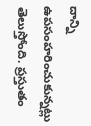దాన్ని ఉపసంహరించుకున్నట్లు తెలుస్తోంది. ప్రస్తుతం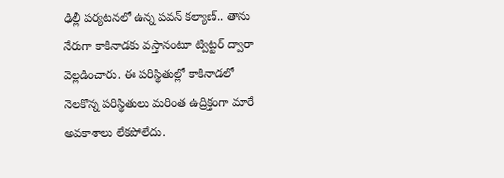ఢిల్లీ పర్యటనలో ఉన్న పవన్ కల్యాణ్.. తాను నేరుగా కాకినాడకు వస్తానంటూ ట్విట్టర్ ద్వారా వెల్లడించారు. ఈ పరిస్థితుల్లో కాకినాడలో నెలకొన్న పరిస్థితులు మరింత ఉద్రిక్తంగా మారే అవకాశాలు లేకపోలేదు.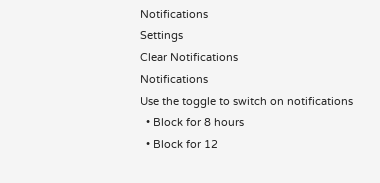Notifications
Settings
Clear Notifications
Notifications
Use the toggle to switch on notifications
  • Block for 8 hours
  • Block for 12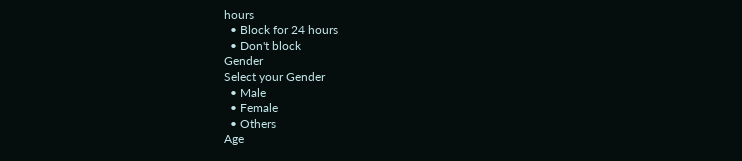hours
  • Block for 24 hours
  • Don't block
Gender
Select your Gender
  • Male
  • Female
  • Others
Age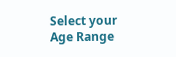Select your Age Range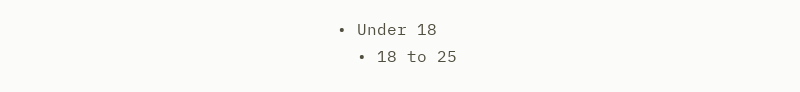• Under 18
  • 18 to 25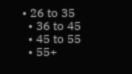• 26 to 35
  • 36 to 45
  • 45 to 55
  • 55+